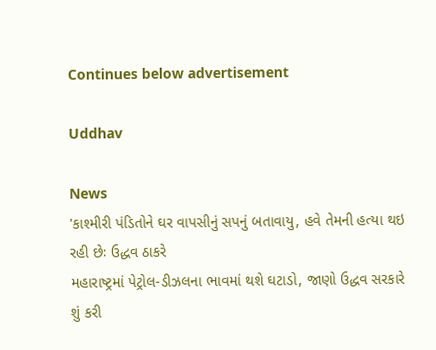Continues below advertisement

Uddhav

News
'કાશ્મીરી પંડિતોને ઘર વાપસીનું સપનું બતાવાયુ, હવે તેમની હત્યા થઇ રહી છેઃ ઉદ્ધવ ઠાકરે
મહારાષ્ટ્રમાં પેટ્રોલ-ડીઝલના ભાવમાં થશે ઘટાડો, જાણો ઉદ્ધવ સરકારે શું કરી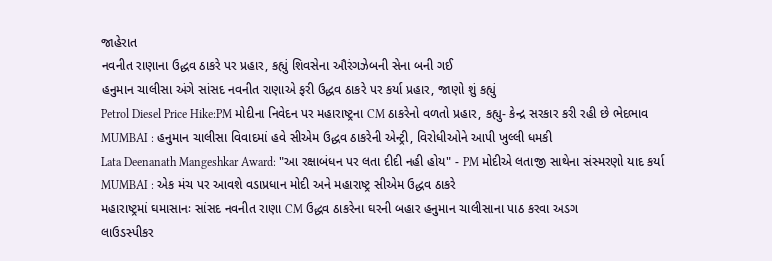જાહેરાત
નવનીત રાણાના ઉદ્ધવ ઠાકરે પર પ્રહાર, કહ્યું શિવસેના ઔરંગઝેબની સેના બની ગઈ
હનુમાન ચાલીસા અંગે સાંસદ નવનીત રાણાએ ફરી ઉદ્ધવ ઠાકરે પર કર્યા પ્રહાર, જાણો શું કહ્યું
Petrol Diesel Price Hike:PM મોદીના નિવેદન પર મહારાષ્ટ્રના CM ઠાકરેનો વળતો પ્રહાર, કહ્યુ- કેન્દ્ર સરકાર કરી રહી છે ભેદભાવ
MUMBAI : હનુમાન ચાલીસા વિવાદમાં હવે સીએમ ઉદ્ધવ ઠાકરેની એન્ટ્રી, વિરોધીઓને આપી ખુલ્લી ધમકી
Lata Deenanath Mangeshkar Award: "આ રક્ષાબંધન પર લતા દીદી નહી હોય" - PM મોદીએ લતાજી સાથેના સંસ્મરણો યાદ કર્યા
MUMBAI : એક મંચ પર આવશે વડાપ્રધાન મોદી અને મહારાષ્ટ્ર સીએમ ઉદ્ધવ ઠાકરે
મહારાષ્ટ્રમાં ઘમાસાનઃ સાંસદ નવનીત રાણા CM ઉદ્ધવ ઠાકરેના ઘરની બહાર હનુમાન ચાલીસાના પાઠ કરવા અડગ
લાઉડસ્પીકર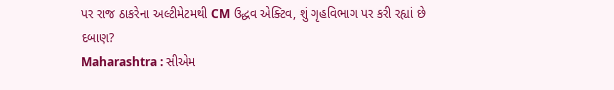પર રાજ ઠાકરેના અલ્ટીમેટમથી CM ઉદ્ધવ એક્ટિવ, શું ગૃહવિભાગ પર કરી રહ્યાં છે દબાણ?
Maharashtra : સીએમ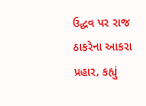ઉદ્ધવ પર રાજ ઠાકરેના આકરા પ્રહાર, કહ્યું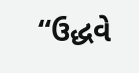“ઉદ્ધવે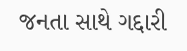જનતા સાથે ગદ્દારી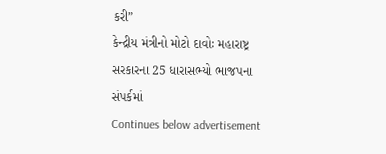કરી”
કેન્દ્રીય મંત્રીનો મોટો દાવોઃ મહારાષ્ટ્ર સરકારના 25 ધારાસભ્યો ભાજપના સંપર્કમાં
Continues below advertisement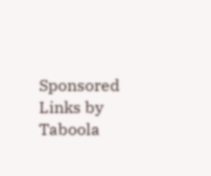Sponsored Links by Taboola